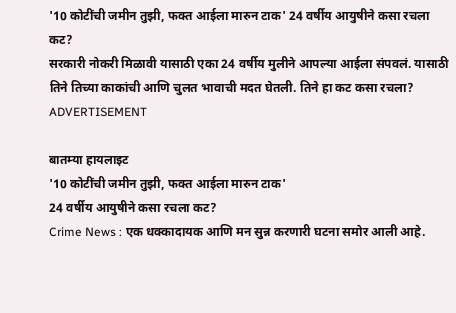'10 कोटींची जमीन तुझी, फक्त आईला मारुन टाक' 24 वर्षीय आयुषीने कसा रचला कट?
सरकारी नोकरी मिळावी यासाठी एका 24 वर्षीय मुलीने आपल्या आईला संपवलं. यासाठी तिने तिच्या काकांची आणि चुलत भावाची मदत घेतली. तिने हा कट कसा रचला?
ADVERTISEMENT

बातम्या हायलाइट
'10 कोटींची जमीन तुझी, फक्त आईला मारुन टाक'
24 वर्षीय आयुषीने कसा रचला कट?
Crime News : एक धक्कादायक आणि मन सुन्न करणारी घटना समोर आली आहे.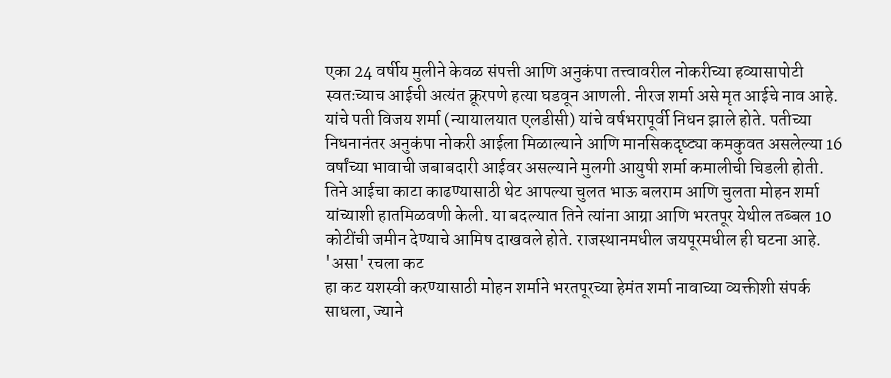एका 24 वर्षीय मुलीने केवळ संपत्ती आणि अनुकंपा तत्त्वावरील नोकरीच्या हव्यासापोटी स्वतःच्याच आईची अत्यंत क्रूरपणे हत्या घडवून आणली. नीरज शर्मा असे मृत आईचे नाव आहे. यांचे पती विजय शर्मा (न्यायालयात एलडीसी) यांचे वर्षभरापूर्वी निधन झाले होते. पतीच्या निधनानंतर अनुकंपा नोकरी आईला मिळाल्याने आणि मानसिकदृष्ट्या कमकुवत असलेल्या 16 वर्षांच्या भावाची जबाबदारी आईवर असल्याने मुलगी आयुषी शर्मा कमालीची चिडली होती. तिने आईचा काटा काढण्यासाठी थेट आपल्या चुलत भाऊ बलराम आणि चुलता मोहन शर्मा यांच्याशी हातमिळवणी केली. या बदल्यात तिने त्यांना आग्रा आणि भरतपूर येथील तब्बल 10 कोटींची जमीन देण्याचे आमिष दाखवले होते. राजस्थानमधील जयपूरमधील ही घटना आहे.
'असा' रचला कट
हा कट यशस्वी करण्यासाठी मोहन शर्माने भरतपूरच्या हेमंत शर्मा नावाच्या व्यक्तीशी संपर्क साधला, ज्याने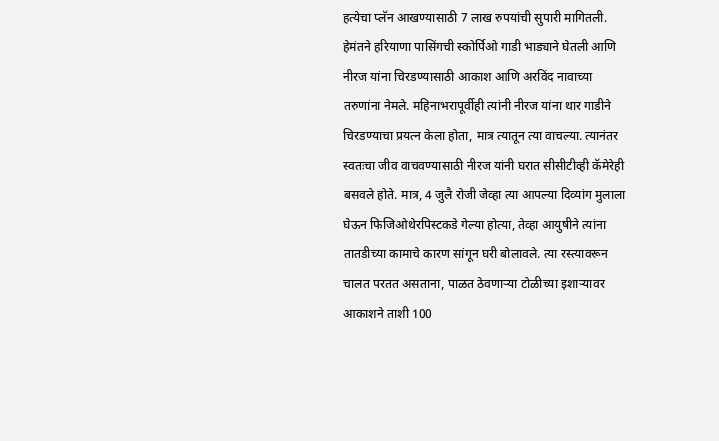हत्येचा प्लॅन आखण्यासाठी 7 लाख रुपयांची सुपारी मागितली. हेमंतने हरियाणा पासिंगची स्कोर्पिओ गाडी भाड्याने घेतली आणि नीरज यांना चिरडण्यासाठी आकाश आणि अरविंद नावाच्या तरुणांना नेमले. महिनाभरापूर्वीही त्यांनी नीरज यांना थार गाडीने चिरडण्याचा प्रयत्न केला होता, मात्र त्यातून त्या वाचल्या. त्यानंतर स्वतःचा जीव वाचवण्यासाठी नीरज यांनी घरात सीसीटीव्ही कॅमेरेही बसवले होते. मात्र, 4 जुलै रोजी जेव्हा त्या आपल्या दिव्यांग मुलाला घेऊन फिजिओथेरपिस्टकडे गेल्या होत्या, तेव्हा आयुषीने त्यांना तातडीच्या कामाचे कारण सांगून घरी बोलावले. त्या रस्त्यावरून चालत परतत असताना, पाळत ठेवणाऱ्या टोळीच्या इशाऱ्यावर आकाशने ताशी 100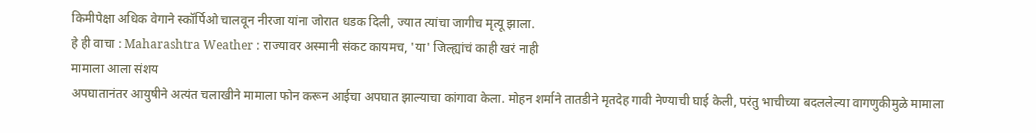किमीपेक्षा अधिक वेगाने स्कॉर्पिओ चालवून नीरजा यांना जोरात धडक दिली, ज्यात त्यांचा जागीच मृत्यू झाला.
हे ही वाचा : Maharashtra Weather : राज्यावर अस्मानी संकट कायमच, 'या' जिल्ह्यांचं काही खरं नाही
मामाला आला संशय
अपघातानंतर आयुषीने अत्यंत चलाखीने मामाला फोन करून आईचा अपघात झाल्याचा कांगावा केला. मोहन शर्माने तातडीने मृतदेह गावी नेण्याची घाई केली, परंतु भाचीच्या बदललेल्या वागणुकीमुळे मामाला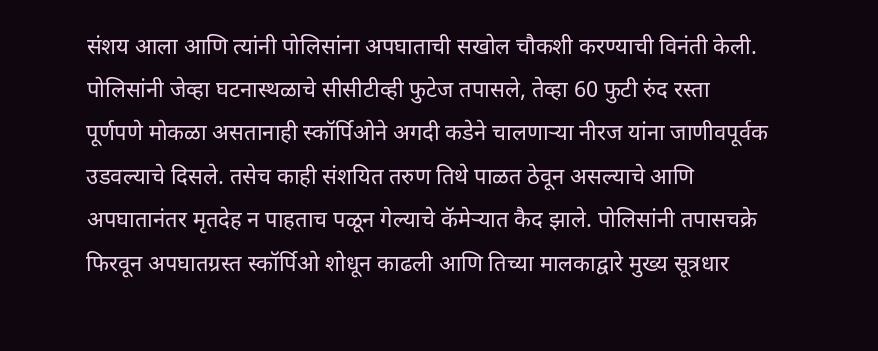संशय आला आणि त्यांनी पोलिसांना अपघाताची सखोल चौकशी करण्याची विनंती केली. पोलिसांनी जेव्हा घटनास्थळाचे सीसीटीव्ही फुटेज तपासले, तेव्हा 60 फुटी रुंद रस्ता पूर्णपणे मोकळा असतानाही स्कॉर्पिओने अगदी कडेने चालणाऱ्या नीरज यांना जाणीवपूर्वक उडवल्याचे दिसले. तसेच काही संशयित तरुण तिथे पाळत ठेवून असल्याचे आणि अपघातानंतर मृतदेह न पाहताच पळून गेल्याचे कॅमेऱ्यात कैद झाले. पोलिसांनी तपासचक्रे फिरवून अपघातग्रस्त स्कॉर्पिओ शोधून काढली आणि तिच्या मालकाद्वारे मुख्य सूत्रधार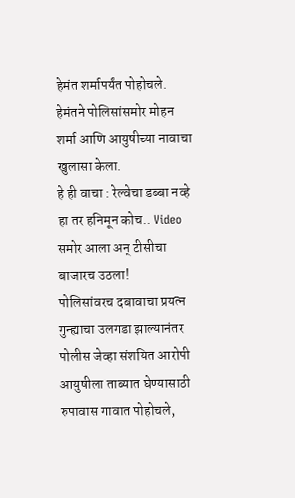हेमंत शर्मापर्यंत पोहोचले. हेमंतने पोलिसांसमोर मोहन शर्मा आणि आयुषीच्या नावाचा खुलासा केला.
हे ही वाचा : रेल्वेचा डब्बा नव्हे हा तर हनिमून कोच.. Video समोर आला अन् टीसीचा बाजारच उठला!
पोलिसांवरच दबावाचा प्रयत्न
गुन्ह्याचा उलगडा झाल्यानंतर पोलीस जेव्हा संशयित आरोपी आयुषीला ताब्यात घेण्यासाठी रुपावास गावात पोहोचले,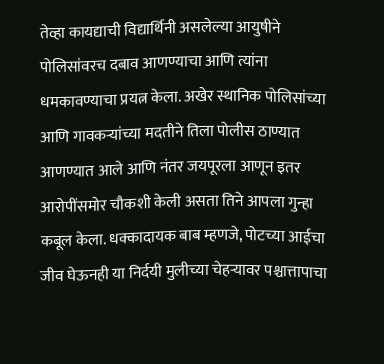तेव्हा कायद्याची विद्यार्थिनी असलेल्या आयुषीने पोलिसांवरच दबाव आणण्याचा आणि त्यांना धमकावण्याचा प्रयत्न केला. अखेर स्थानिक पोलिसांच्या आणि गावकऱ्यांच्या मदतीने तिला पोलीस ठाण्यात आणण्यात आले आणि नंतर जयपूरला आणून इतर आरोपींसमोर चौकशी केली असता तिने आपला गुन्हा कबूल केला. धक्कादायक बाब म्हणजे, पोटच्या आईचा जीव घेऊनही या निर्दयी मुलीच्या चेहऱ्यावर पश्चात्तापाचा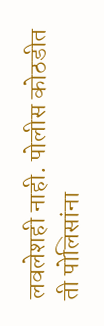लवलेशही नाही. पोलीस कोठडीत ती पोलिसांना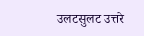उलटसुलट उत्तरे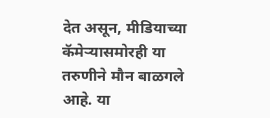देत असून, मीडियाच्या कॅमेऱ्यासमोरही या तरुणीने मौन बाळगले आहे. या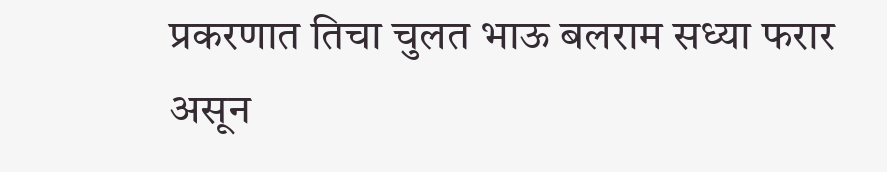प्रकरणात तिचा चुलत भाऊ बलराम सध्या फरार असून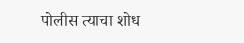पोलीस त्याचा शोध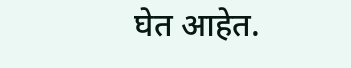घेत आहेत.